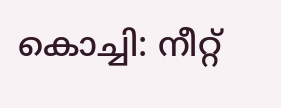കൊച്ചി: നീറ്റ്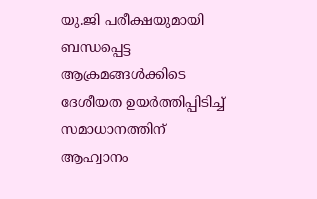യു.ജി പരീക്ഷയുമായി ബന്ധപ്പെട്ട ആക്രമങ്ങൾക്കിടെ ദേശീയത ഉയർത്തിപ്പിടിച്ച് സമാധാനത്തിന് ആഹ്വാനം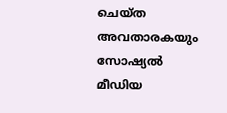ചെയ്ത അവതാരകയും സോഷ്യൽ മീഡിയ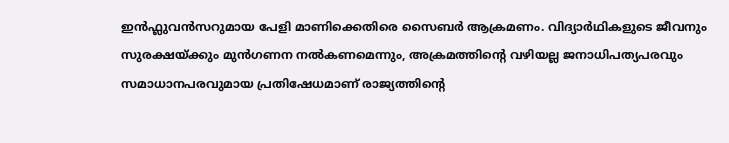ഇൻഫ്ലുവൻസറുമായ പേളി മാണിക്കെതിരെ സൈബർ ആക്രമണം. വിദ്യാർഥികളുടെ ജീവനും സുരക്ഷയ്ക്കും മുൻഗണന നൽകണമെന്നും, അക്രമത്തിന്റെ വഴിയല്ല ജനാധിപത്യപരവും സമാധാനപരവുമായ പ്രതിഷേധമാണ് രാജ്യത്തിന്റെ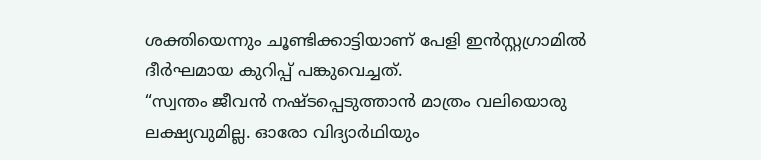ശക്തിയെന്നും ചൂണ്ടിക്കാട്ടിയാണ് പേളി ഇൻസ്റ്റഗ്രാമിൽ ദീർഘമായ കുറിപ്പ് പങ്കുവെച്ചത്.
“സ്വന്തം ജീവൻ നഷ്ടപ്പെടുത്താൻ മാത്രം വലിയൊരു ലക്ഷ്യവുമില്ല. ഓരോ വിദ്യാർഥിയും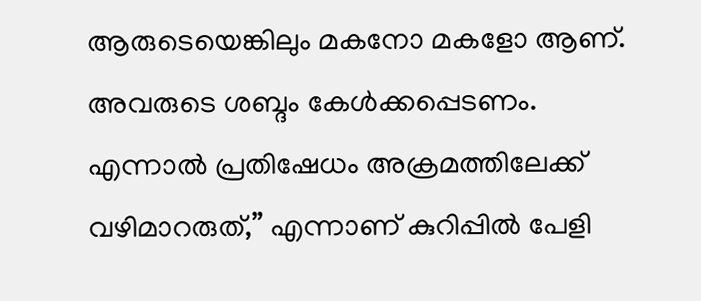ആരുടെയെങ്കിലും മകനോ മകളോ ആണ്. അവരുടെ ശബ്ദം കേൾക്കപ്പെടണം. എന്നാൽ പ്രതിഷേധം അക്രമത്തിലേക്ക് വഴിമാറരുത്,” എന്നാണ് കുറിപ്പിൽ പേളി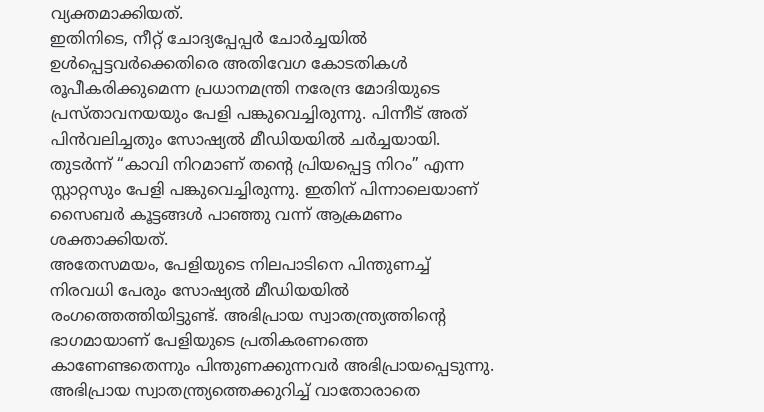വ്യക്തമാക്കിയത്.
ഇതിനിടെ, നീറ്റ് ചോദ്യപ്പേപ്പർ ചോർച്ചയിൽ ഉൾപ്പെട്ടവർക്കെതിരെ അതിവേഗ കോടതികൾ രൂപീകരിക്കുമെന്ന പ്രധാനമന്ത്രി നരേന്ദ്ര മോദിയുടെ പ്രസ്താവനയയും പേളി പങ്കുവെച്ചിരുന്നു. പിന്നീട് അത് പിൻവലിച്ചതും സോഷ്യൽ മീഡിയയിൽ ചർച്ചയായി. തുടർന്ന് “കാവി നിറമാണ് തന്റെ പ്രിയപ്പെട്ട നിറം” എന്ന സ്റ്റാറ്റസും പേളി പങ്കുവെച്ചിരുന്നു. ഇതിന് പിന്നാലെയാണ് സൈബർ കൂട്ടങ്ങൾ പാഞ്ഞു വന്ന് ആക്രമണം ശക്താക്കിയത്.
അതേസമയം, പേളിയുടെ നിലപാടിനെ പിന്തുണച്ച് നിരവധി പേരും സോഷ്യൽ മീഡിയയിൽ രംഗത്തെത്തിയിട്ടുണ്ട്. അഭിപ്രായ സ്വാതന്ത്ര്യത്തിന്റെ ഭാഗമായാണ് പേളിയുടെ പ്രതികരണത്തെ കാണേണ്ടതെന്നും പിന്തുണക്കുന്നവർ അഭിപ്രായപ്പെടുന്നു. അഭിപ്രായ സ്വാതന്ത്ര്യത്തെക്കുറിച്ച് വാതോരാതെ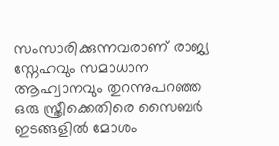സംസാരിക്കുന്നവരാണ് രാജ്യ സ്നേഹവും സമാധാന ആഹ്വാനവും തുറന്നുപറഞ്ഞ ഒരു സ്ത്രീക്കെതിരെ സൈബർ ഇടങ്ങളിൽ മോശം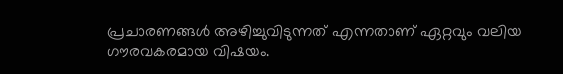പ്രചാരണങ്ങൾ അഴിച്ചുവിടുന്നത് എന്നതാണ് ഏറ്റവും വലിയ ഗൗരവകരമായ വിഷയം.